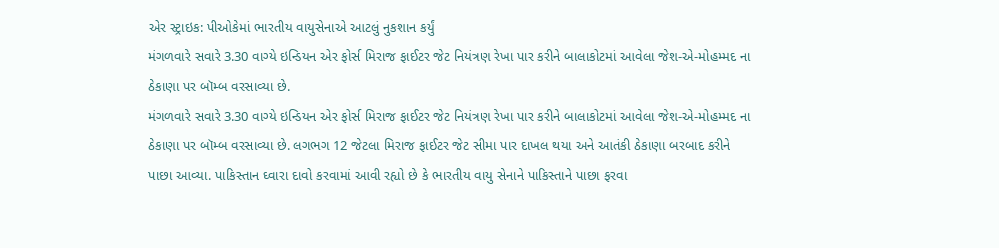એર સ્ટ્રાઇક: પીઓકેમાં ભારતીય વાયુસેનાએ આટલું નુકશાન કર્યું
મંગળવારે સવારે 3.30 વાગ્યે ઇન્ડિયન એર ફોર્સ મિરાજ ફાઈટર જેટ નિયંત્રણ રેખા પાર કરીને બાલાકોટમાં આવેલા જેશ-એ-મોહમ્મદ ના ઠેકાણા પર બૉમ્બ વરસાવ્યા છે.
મંગળવારે સવારે 3.30 વાગ્યે ઇન્ડિયન એર ફોર્સ મિરાજ ફાઈટર જેટ નિયંત્રણ રેખા પાર કરીને બાલાકોટમાં આવેલા જેશ-એ-મોહમ્મદ ના ઠેકાણા પર બૉમ્બ વરસાવ્યા છે. લગભગ 12 જેટલા મિરાજ ફાઈટર જેટ સીમા પાર દાખલ થયા અને આતંકી ઠેકાણા બરબાદ કરીને પાછા આવ્યા. પાકિસ્તાન ઘ્વારા દાવો કરવામાં આવી રહ્યો છે કે ભારતીય વાયુ સેનાને પાકિસ્તાને પાછા ફરવા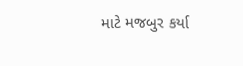માટે મજબુર કર્યા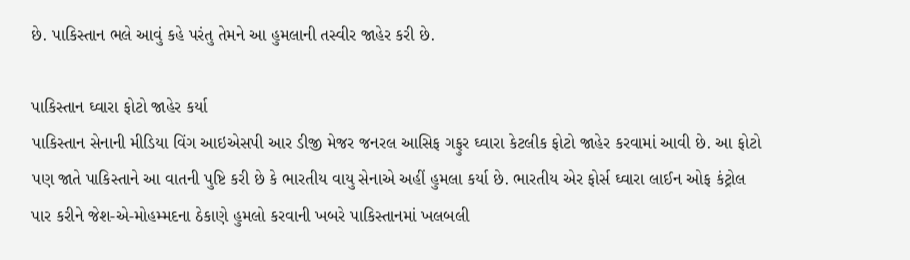છે. પાકિસ્તાન ભલે આવું કહે પરંતુ તેમને આ હુમલાની તસ્વીર જાહેર કરી છે.

પાકિસ્તાન ઘ્વારા ફોટો જાહેર કર્યા
પાકિસ્તાન સેનાની મીડિયા વિંગ આઇએસપી આર ડીજી મેજર જનરલ આસિફ ગફુર ઘ્વારા કેટલીક ફોટો જાહેર કરવામાં આવી છે. આ ફોટો પણ જાતે પાકિસ્તાને આ વાતની પુષ્ટિ કરી છે કે ભારતીય વાયુ સેનાએ અહીં હુમલા કર્યા છે. ભારતીય એર ફોર્સ ઘ્વારા લાઈન ઓફ કંટ્રોલ પાર કરીને જેશ-એ-મોહમ્મદના ઠેકાણે હુમલો કરવાની ખબરે પાકિસ્તાનમાં ખલબલી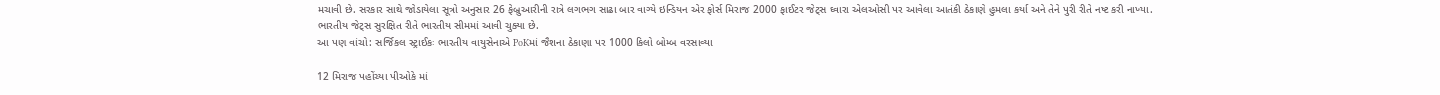મચાવી છે. સરકાર સાથે જોડાયેલા સૂત્રો અનુસાર 26 ફેબ્રુઆરીની રાત્રે લગભગ સાઢા બાર વાગ્યે ઇન્ડિયન એર ફોર્સ મિરાજ 2000 ફાઈટર જેટ્સ ઘ્વારા એલઓસી પર આવેલા આતંકી ઠેકાણે હુમલા કર્યા અને તેને પુરી રીતે નષ્ટ કરી નાખ્યા. ભારતીય જેટ્સ સુરક્ષિત રીતે ભારતીય સીમમાં આવી ચુક્યા છે.
આ પણ વાંચો: સર્જિકલ સ્ટ્રાઈકઃ ભારતીય વાયુસેનાએ PoKમાં જૈશના ઠેકાણા પર 1000 કિલો બોમ્બ વરસાવ્યા

12 મિરાજ પહોંચ્યા પીઓકે માં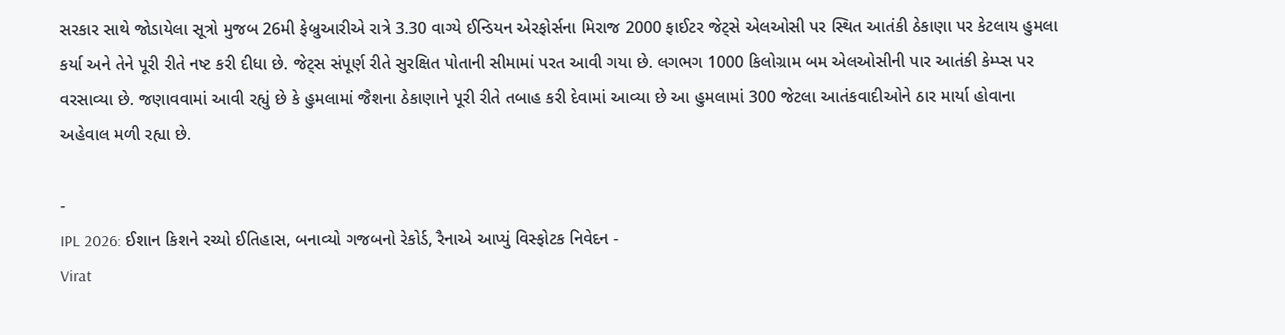સરકાર સાથે જોડાયેલા સૂત્રો મુજબ 26મી ફેબ્રુઆરીએ રાત્રે 3.30 વાગ્યે ઈન્ડિયન એરફોર્સના મિરાજ 2000 ફાઈટર જેટ્સે એલઓસી પર સ્થિત આતંકી ઠેકાણા પર કેટલાય હુમલા કર્યા અને તેને પૂરી રીતે નષ્ટ કરી દીધા છે. જેટ્સ સંપૂર્ણ રીતે સુરક્ષિત પોતાની સીમામાં પરત આવી ગયા છે. લગભગ 1000 કિલોગ્રામ બમ એલઓસીની પાર આતંકી કેમ્પ્સ પર વરસાવ્યા છે. જણાવવામાં આવી રહ્યું છે કે હુમલામાં જૈશના ઠેકાણાને પૂરી રીતે તબાહ કરી દેવામાં આવ્યા છે આ હુમલામાં 300 જેટલા આતંકવાદીઓને ઠાર માર્યા હોવાના અહેવાલ મળી રહ્યા છે.

-
IPL 2026: ઈશાન કિશને રચ્યો ઈતિહાસ, બનાવ્યો ગજબનો રેકોર્ડ, રૈનાએ આપ્યું વિસ્ફોટક નિવેદન -
Virat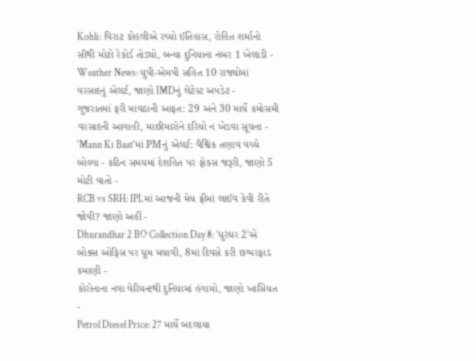Kohli: વિરાટ કોહલીએ રચ્યો ઈતિહાસ, રોહિત શર્માનો સૌથી મોટો રેકોર્ડ તોડ્યો, બન્યા દુનિયાના નંબર 1 ખેલાડી -
Weather News: યુપી-એમપી સહિત 10 રાજ્યોમાં વરસાદનું એલર્ટ, જાણો IMDનું લેટેસ્ટ અપડેટ -
ગુજરાતમાં ફરી માવઠાની આફત: 29 અને 30 માર્ચે કમોસમી વરસાદની આગાહી, માછીમારોને દરિયો ન ખેડવા સૂચના -
'Mann Ki Baat'માં PMનું એલર્ટ: વૈશ્વિક તણાવ વચ્ચે બોલ્યા - કઠિન સમયમાં દેશહિત પર ફોકસ જરૂરી, જાણો 5 મોટી વાતો -
RCB vs SRH: IPLમાં આજની મેચ ફ્રીમાં લાઈવ કેવી રીતે જોવી? જાણો અહીં -
Dhurandhar 2 BO Collection Day 8: 'ધુરંધર 2'એ બોક્સ ઓફિસ પર ધૂમ મચાવી, 8માં દિવસે કરી છપ્પરફાડ કમાણી -
કોરોનાના નવા વેરિયન્ટથી દુનિયામાં હંગામો, જાણો ખાસિયત -
Petrol Diesel Price: 27 માર્ચે બદલાયા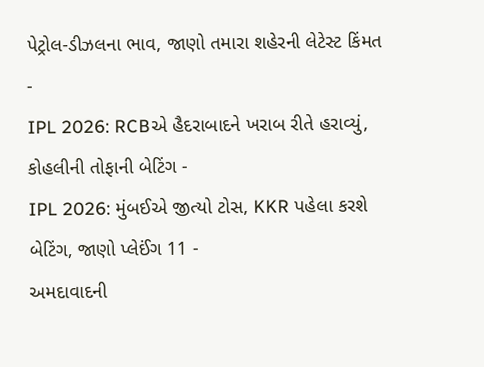પેટ્રોલ-ડીઝલના ભાવ, જાણો તમારા શહેરની લેટેસ્ટ કિંમત -
IPL 2026: RCBએ હૈદરાબાદને ખરાબ રીતે હરાવ્યું, કોહલીની તોફાની બેટિંગ -
IPL 2026: મુંબઈએ જીત્યો ટોસ, KKR પહેલા કરશે બેટિંગ, જાણો પ્લેઈંગ 11 -
અમદાવાદની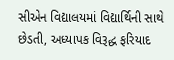સીએન વિદ્યાલયમાં વિદ્યાર્થિની સાથે છેડતી, અધ્યાપક વિરૂદ્ધ ફરિયાદ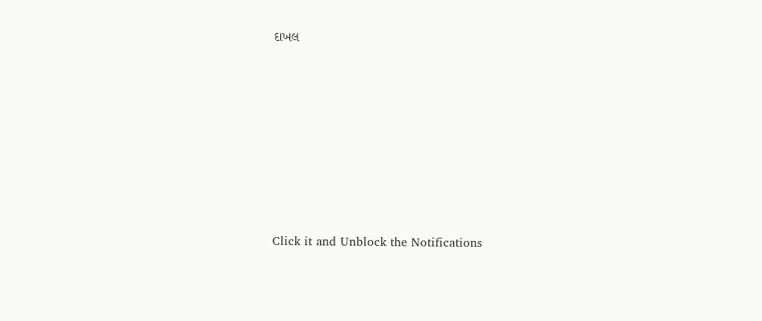દાખલ









Click it and Unblock the Notifications